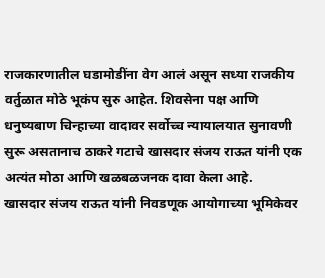राजकारणातील घडामोडींना वेग आलं असून सध्या राजकीय वर्तुळात मोठे भूकंप सुरु आहेत. शिवसेना पक्ष आणि धनुष्यबाण चिन्हाच्या वादावर सर्वोच्च न्यायालयात सुनावणी सुरू असतानाच ठाकरे गटाचे खासदार संजय राऊत यांनी एक अत्यंत मोठा आणि खळबळजनक दावा केला आहे.
खासदार संजय राऊत यांनी निवडणूक आयोगाच्या भूमिकेवर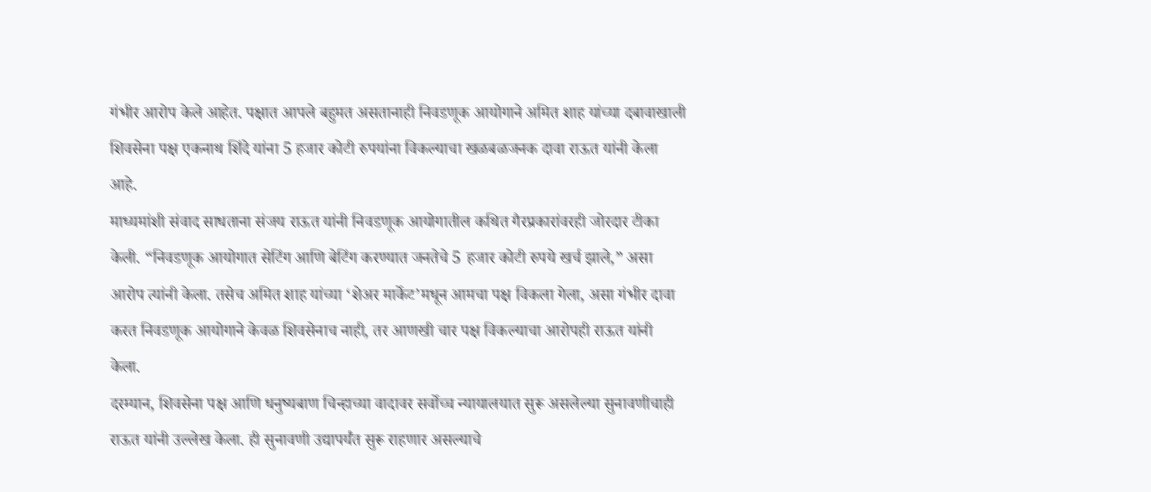गंभीर आरोप केले आहेत. पक्षात आपले बहुमत असतानाही निवडणूक आयोगाने अमित शाह यांच्या दबावाखाली शिवसेना पक्ष एकनाथ शिंदे यांना 5 हजार कोटी रुपयांना विकल्याचा खळबळजनक दावा राऊत यांनी केला आहे.
माध्यमांशी संवाद साधताना संजय राऊत यांनी निवडणूक आयोगातील कथित गैरप्रकारांवरही जोरदार टीका केली. “निवडणूक आयोगात सेटिंग आणि बेटिंग करण्यात जनतेचे 5 हजार कोटी रुपये खर्च झाले,” असा आरोप त्यांनी केला. तसेच अमित शाह यांच्या ‘शेअर मार्केट’मधून आमचा पक्ष विकला गेला, असा गंभीर दावा करत निवडणूक आयोगाने केवळ शिवसेनाच नाही, तर आणखी चार पक्ष विकल्याचा आरोपही राऊत यांनी केला.
दरम्यान, शिवसेना पक्ष आणि धनुष्यबाण चिन्हाच्या वादावर सर्वोच्च न्यायालयात सुरू असलेल्या सुनावणीचाही राऊत यांनी उल्लेख केला. ही सुनावणी उद्यापर्यंत सुरू राहणार असल्याचे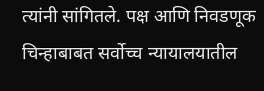त्यांनी सांगितले. पक्ष आणि निवडणूक चिन्हाबाबत सर्वोच्च न्यायालयातील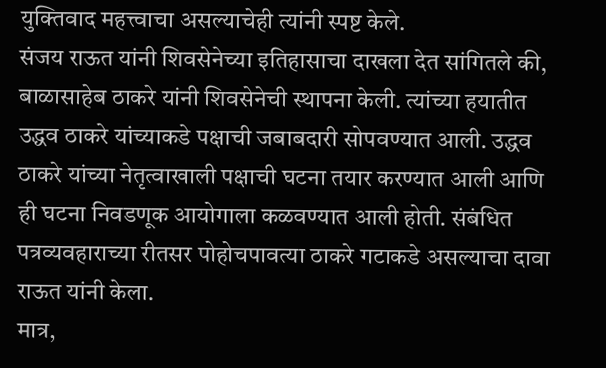युक्तिवाद महत्त्वाचा असल्याचेही त्यांनी स्पष्ट केले.
संजय राऊत यांनी शिवसेनेच्या इतिहासाचा दाखला देत सांगितले की, बाळासाहेब ठाकरे यांनी शिवसेनेची स्थापना केली. त्यांच्या हयातीत उद्धव ठाकरे यांच्याकडे पक्षाची जबाबदारी सोपवण्यात आली. उद्धव ठाकरे यांच्या नेतृत्वाखाली पक्षाची घटना तयार करण्यात आली आणि ही घटना निवडणूक आयोगाला कळवण्यात आली होती. संबंधित पत्रव्यवहाराच्या रीतसर पोहोचपावत्या ठाकरे गटाकडे असल्याचा दावा राऊत यांनी केला.
मात्र,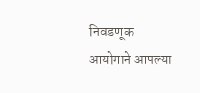निवडणूक आयोगाने आपल्या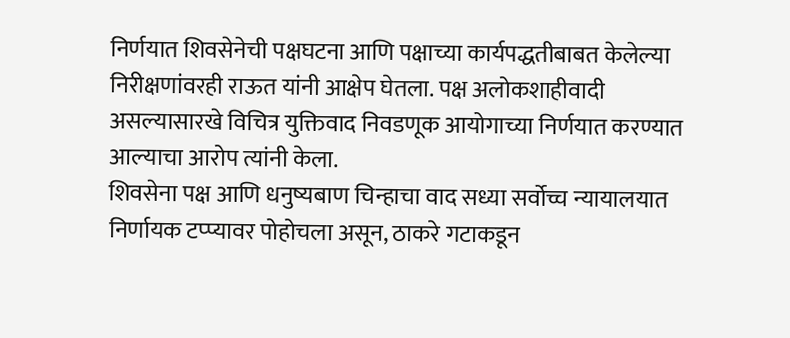निर्णयात शिवसेनेची पक्षघटना आणि पक्षाच्या कार्यपद्धतीबाबत केलेल्या निरीक्षणांवरही राऊत यांनी आक्षेप घेतला. पक्ष अलोकशाहीवादी असल्यासारखे विचित्र युक्तिवाद निवडणूक आयोगाच्या निर्णयात करण्यात आल्याचा आरोप त्यांनी केला.
शिवसेना पक्ष आणि धनुष्यबाण चिन्हाचा वाद सध्या सर्वोच्च न्यायालयात निर्णायक टप्प्यावर पोहोचला असून, ठाकरे गटाकडून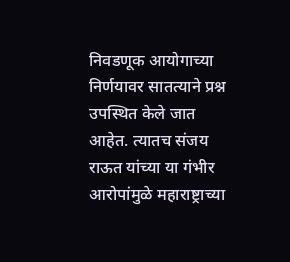निवडणूक आयोगाच्या निर्णयावर सातत्याने प्रश्न उपस्थित केले जात आहेत. त्यातच संजय राऊत यांच्या या गंभीर आरोपांमुळे महाराष्ट्राच्या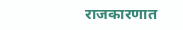राजकारणात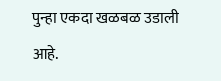पुन्हा एकदा खळबळ उडाली आहे.